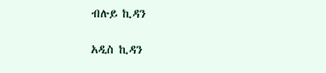ብሉይ ኪዳን

አዲስ ኪዳን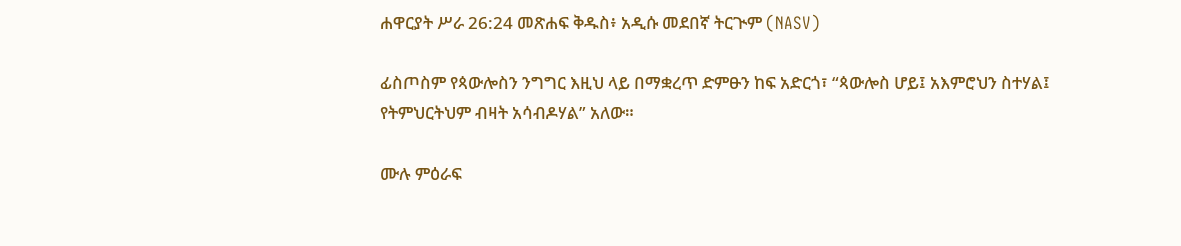ሐዋርያት ሥራ 26:24 መጽሐፍ ቅዱስ፥ አዲሱ መደበኛ ትርጒም (NASV)

ፊስጦስም የጳውሎስን ንግግር እዚህ ላይ በማቋረጥ ድምፁን ከፍ አድርጎ፣ “ጳውሎስ ሆይ፤ አእምሮህን ስተሃል፤ የትምህርትህም ብዛት አሳብዶሃል” አለው።

ሙሉ ምዕራፍ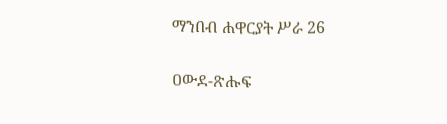ማንበብ ሐዋርያት ሥራ 26

ዐውደ-ጽሑፍ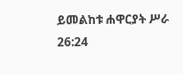ይመልከቱ ሐዋርያት ሥራ 26:24